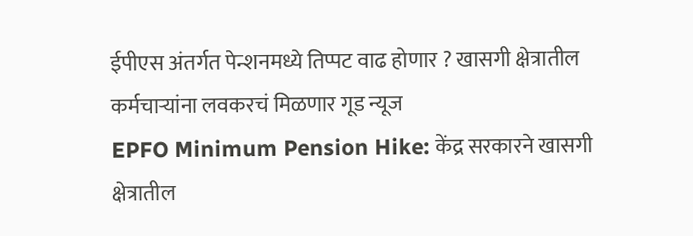ईपीएस अंतर्गत पेन्शनमध्ये तिप्पट वाढ होणार ? खासगी क्षेत्रातील कर्मचाऱ्यांना लवकरचं मिळणार गूड न्यूज
EPFO Minimum Pension Hike: केंद्र सरकारने खासगी क्षेत्रातील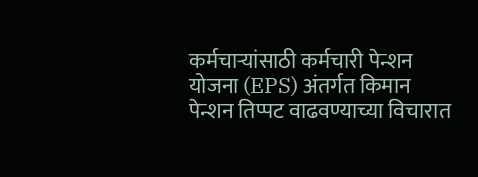कर्मचाऱ्यांसाठी कर्मचारी पेन्शन योजना (EPS) अंतर्गत किमान पेन्शन तिप्पट वाढवण्याच्या विचारात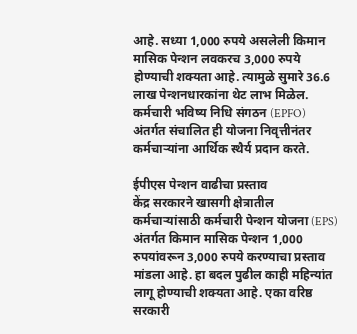आहे. सध्या 1,000 रुपये असलेली किमान मासिक पेन्शन लवकरच 3,000 रुपये होण्याची शक्यता आहे. त्यामुळे सुमारे 36.6 लाख पेन्शनधारकांना थेट लाभ मिळेल. कर्मचारी भविष्य निधि संगठन (EPFO) अंतर्गत संचालित ही योजना निवृत्तीनंतर कर्मचाऱ्यांना आर्थिक स्थैर्य प्रदान करते.

ईपीएस पेन्शन वाढीचा प्रस्ताव
केंद्र सरकारने खासगी क्षेत्रातील कर्मचाऱ्यांसाठी कर्मचारी पेन्शन योजना (EPS) अंतर्गत किमान मासिक पेन्शन 1,000 रुपयांवरून 3,000 रुपये करण्याचा प्रस्ताव मांडला आहे. हा बदल पुढील काही महिन्यांत लागू होण्याची शक्यता आहे. एका वरिष्ठ सरकारी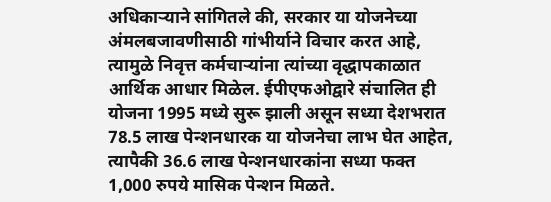अधिकाऱ्याने सांगितले की, सरकार या योजनेच्या अंमलबजावणीसाठी गांभीर्याने विचार करत आहे, त्यामुळे निवृत्त कर्मचाऱ्यांना त्यांच्या वृद्धापकाळात आर्थिक आधार मिळेल. ईपीएफओद्वारे संचालित ही योजना 1995 मध्ये सुरू झाली असून सध्या देशभरात 78.5 लाख पेन्शनधारक या योजनेचा लाभ घेत आहेत, त्यापैकी 36.6 लाख पेन्शनधारकांना सध्या फक्त 1,000 रुपये मासिक पेन्शन मिळते.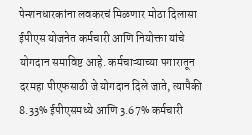पेन्शनधारकांना लवकरचं मिळणार मोठा दिलासा
ईपीएस योजनेत कर्मचारी आणि नियोक्ता यांचे योगदान समाविष्ट आहे. कर्मचाऱ्याच्या पगारातून दरमहा पीएफसाठी जे योगदान दिले जाते, त्यापैकी 8.33% ईपीएसमध्ये आणि 3.67% कर्मचारी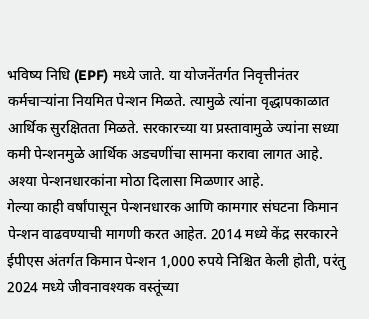भविष्य निधि (EPF) मध्ये जाते. या योजनेंतर्गत निवृत्तीनंतर कर्मचाऱ्यांना नियमित पेन्शन मिळते. त्यामुळे त्यांना वृद्धापकाळात आर्थिक सुरक्षितता मिळते. सरकारच्या या प्रस्तावामुळे ज्यांना सध्या कमी पेन्शनमुळे आर्थिक अडचणींचा सामना करावा लागत आहे. अश्या पेन्शनधारकांना मोठा दिलासा मिळणार आहे.
गेल्या काही वर्षांपासून पेन्शनधारक आणि कामगार संघटना किमान पेन्शन वाढवण्याची मागणी करत आहेत. 2014 मध्ये केंद्र सरकारने ईपीएस अंतर्गत किमान पेन्शन 1,000 रुपये निश्चित केली होती, परंतु 2024 मध्ये जीवनावश्यक वस्तूंच्या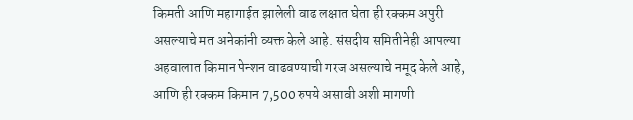किमती आणि महागाईत झालेली वाढ लक्षात घेता ही रक्कम अपुरी असल्याचे मत अनेकांनी व्यक्त केले आहे. संसदीय समितीनेही आपल्या अहवालात किमान पेन्शन वाढवण्याची गरज असल्याचे नमूद केले आहे, आणि ही रक्कम किमान 7,500 रुपये असावी अशी मागणी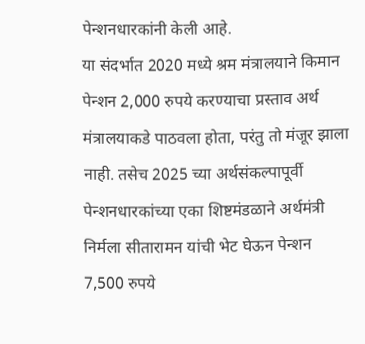पेन्शनधारकांनी केली आहे.
या संदर्भात 2020 मध्ये श्रम मंत्रालयाने किमान पेन्शन 2,000 रुपये करण्याचा प्रस्ताव अर्थ मंत्रालयाकडे पाठवला होता, परंतु तो मंजूर झाला नाही. तसेच 2025 च्या अर्थसंकल्पापूर्वी पेन्शनधारकांच्या एका शिष्टमंडळाने अर्थमंत्री निर्मला सीतारामन यांची भेट घेऊन पेन्शन 7,500 रुपये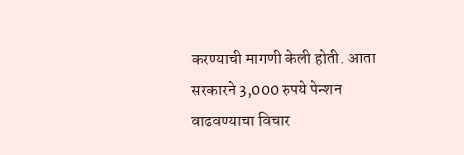करण्याची मागणी केली होती. आता सरकारने 3,000 रुपये पेन्शन वाढवण्याचा विचार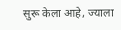सुरू केला आहे, ज्याला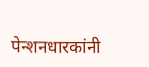पेन्शनधारकांनी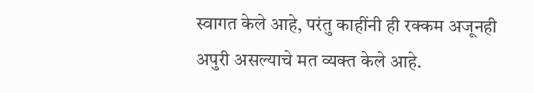स्वागत केले आहे, परंतु काहींनी ही रक्कम अजूनही अपुरी असल्याचे मत व्यक्त केले आहे.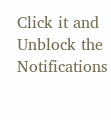Click it and Unblock the Notifications